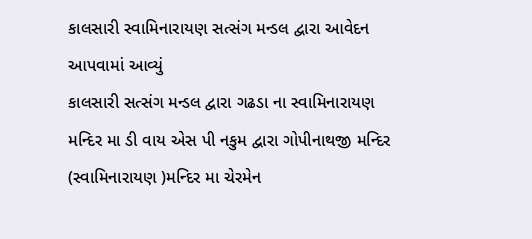કાલસારી સ્વામિનારાયણ સત્સંગ મન્ડલ દ્વારા આવેદન આપવામાં આવ્યું
કાલસારી સત્સંગ મન્ડલ દ્વારા ગઢડા ના સ્વામિનારાયણ મન્દિર મા ડી વાય એસ પી નકુમ દ્વારા ગોપીનાથજી મન્દિર (સ્વામિનારાયણ )મન્દિર મા ચેરમેન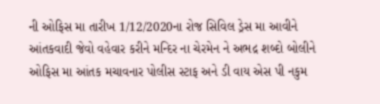ની ઓફિસ મા તારીખ 1/12/2020ના રોજ સિવિલ ડ્રેસ મા આવીને આંતકવાદી જેવો વહેવાર કરીને મન્દિર ના ચેરમેન ને અભદ્ર શબ્દો બોલીને ઓફિસ મા આંતક મચાવનાર પોલીસ સ્ટાફ અને ડી વાય એસ પી નકુમ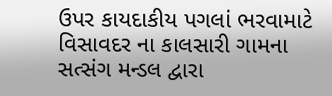ઉપર કાયદાકીય પગલાં ભરવામાટે વિસાવદર ના કાલસારી ગામના સત્સંગ મન્ડલ દ્વારા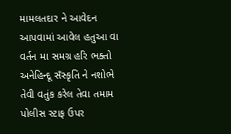મામલતદાર ને આવેદન આપવામાં આવેલ હતુઆ વા વર્તન મા સમગ્ર હરિ ભક્તો અનેહિન્દૂ સઁસ્કૃતિ ને નશોભે તેવી વતુંક કરેલ તેવા તમામ પોલીસ સ્ટાફ ઉપર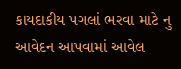કાયદાકીય પગલાં ભરવા માટે નુ આવેદન આપવામાં આવેલ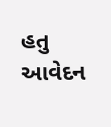હતુ આવેદન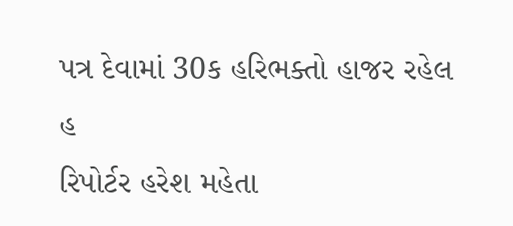પત્ર દેવામાં 30ક હરિભક્તો હાજર રહેલ હ
રિપોર્ટર હરેશ મહેતા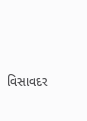વિસાવદર